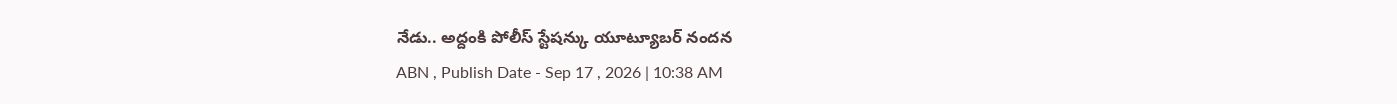నేడు.. అద్దంకి పోలీస్ స్టేషన్కు యూట్యూబర్ నందన
ABN , Publish Date - Sep 17 , 2026 | 10:38 AM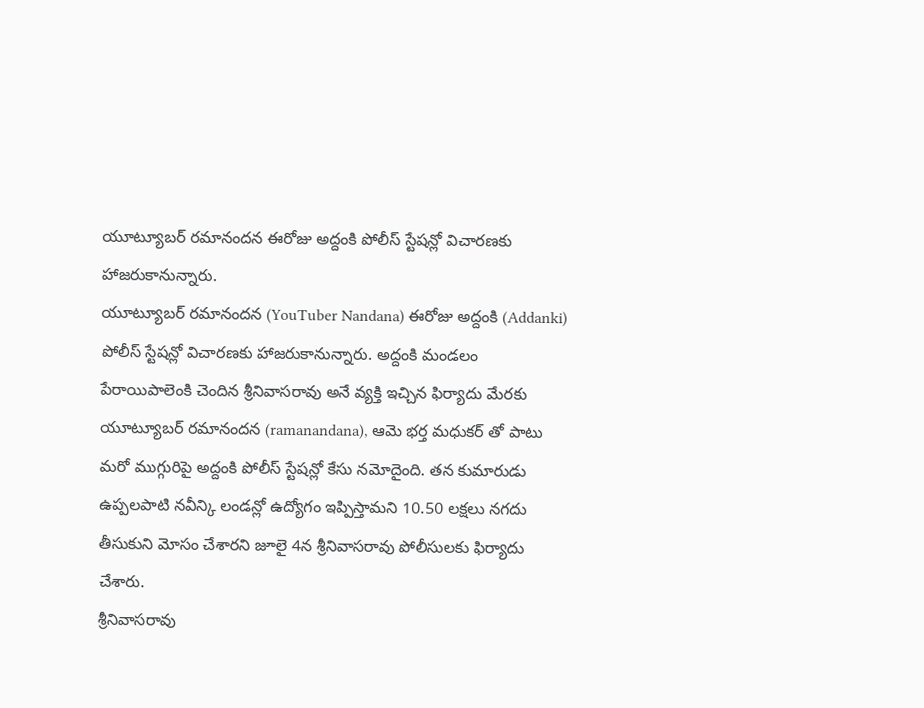యూట్యూబర్ రమానందన ఈరోజు అద్దంకి పోలీస్ స్టేషన్లో విచారణకు హాజరుకానున్నారు.
యూట్యూబర్ రమానందన (YouTuber Nandana) ఈరోజు అద్దంకి (Addanki) పోలీస్ స్టేషన్లో విచారణకు హాజరుకానున్నారు. అద్దంకి మండలం పేరాయిపాలెంకి చెందిన శ్రీనివాసరావు అనే వ్యక్తి ఇచ్చిన ఫిర్యాదు మేరకు యూట్యూబర్ రమానందన (ramanandana), ఆమె భర్త మధుకర్ తో పాటు మరో ముగ్గురిపై అద్దంకి పోలీస్ స్టేషన్లో కేసు నమోదైంది. తన కుమారుడు ఉప్పలపాటి నవీన్కి లండన్లో ఉద్యోగం ఇప్పిస్తామని 10.50 లక్షలు నగదు తీసుకుని మోసం చేశారని జూలై 4న శ్రీనివాసరావు పోలీసులకు ఫిర్యాదు చేశారు.
శ్రీనివాసరావు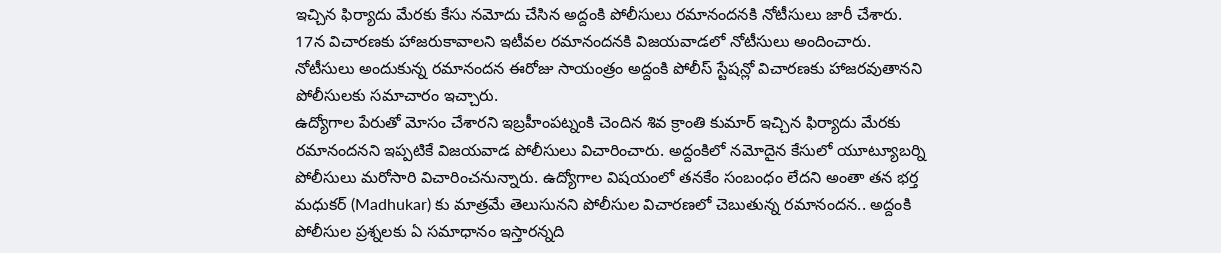ఇచ్చిన ఫిర్యాదు మేరకు కేసు నమోదు చేసిన అద్దంకి పోలీసులు రమానందనకి నోటీసులు జారీ చేశారు. 17న విచారణకు హాజరుకావాలని ఇటీవల రమానందనకి విజయవాడలో నోటీసులు అందించారు. నోటీసులు అందుకున్న రమానందన ఈరోజు సాయంత్రం అద్దంకి పోలీస్ స్టేషన్లో విచారణకు హాజరవుతానని పోలీసులకు సమాచారం ఇచ్చారు.
ఉద్యోగాల పేరుతో మోసం చేశారని ఇబ్రహీంపట్నంకి చెందిన శివ క్రాంతి కుమార్ ఇచ్చిన ఫిర్యాదు మేరకు రమానందనని ఇప్పటికే విజయవాడ పోలీసులు విచారించారు. అద్దంకిలో నమోదైన కేసులో యూట్యూబర్ని పోలీసులు మరోసారి విచారించనున్నారు. ఉద్యోగాల విషయంలో తనకేం సంబంధం లేదని అంతా తన భర్త మధుకర్ (Madhukar) కు మాత్రమే తెలుసునని పోలీసుల విచారణలో చెబుతున్న రమానందన.. అద్దంకి పోలీసుల ప్రశ్నలకు ఏ సమాధానం ఇస్తారన్నది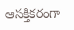ఆసక్తికరంగా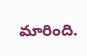మారింది.